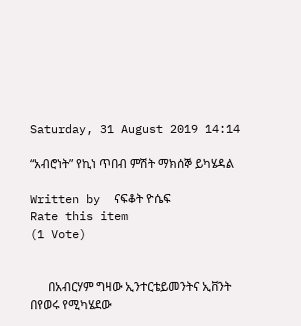Saturday, 31 August 2019 14:14

“አብሮነት” የኪነ ጥበብ ምሽት ማክሰኞ ይካሄዳል

Written by  ናፍቆት ዮሴፍ
Rate this item
(1 Vote)


      በአብርሃም ግዛው ኢንተርቴይመንትና ኢቨንት በየወሩ የሚካሄደው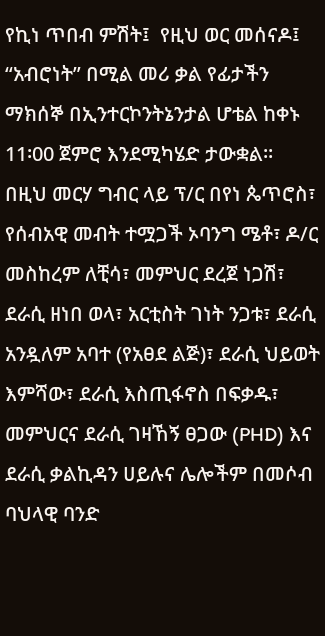የኪነ ጥበብ ምሽት፤  የዚህ ወር መሰናዶ፤ “አብሮነት” በሚል መሪ ቃል የፊታችን ማክሰኞ በኢንተርኮንትኔንታል ሆቴል ከቀኑ 11፡00 ጀምሮ እንደሚካሄድ ታውቋል፡፡
በዚህ መርሃ ግብር ላይ ፕ/ር በየነ ጴጥሮስ፣ የሰብአዊ መብት ተሟጋች ኦባንግ ሜቶ፣ ዶ/ር መስከረም ለቺሳ፣ መምህር ደረጀ ነጋሽ፣ ደራሲ ዘነበ ወላ፣ አርቲስት ገነት ንጋቱ፣ ደራሲ አንዷለም አባተ (የአፀደ ልጅ)፣ ደራሲ ህይወት እምሻው፣ ደራሲ እስጢፋኖስ በፍቃዱ፣ መምህርና ደራሲ ገዛኸኝ ፀጋው (PHD) እና ደራሲ ቃልኪዳን ሀይሉና ሌሎችም በመሶብ ባህላዊ ባንድ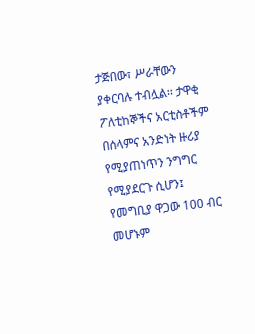ታጅበው፣ ሥራቸውን ያቀርባሉ ተብሏል፡፡ ታዋቂ ፖለቲከኞችና አርቲስቶችም በሰላምና አንድነት ዙሪያ የሚያጠነጥን ንግግር የሚያደርጉ ሲሆን፤ የመግቢያ ዋጋው 100 ብር መሆኑም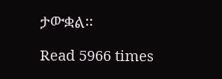ታውቋል፡፡

Read 5966 times